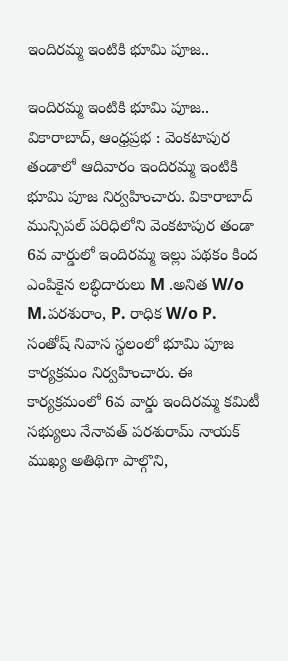ఇందిరమ్మ ఇంటికి భూమి పూజ..

ఇందిరమ్మ ఇంటికి భూమి పూజ..
వికారాబాద్, ఆంధ్రప్రభ : వెంకటాపుర తండాలో ఆదివారం ఇందిరమ్మ ఇంటికి భూమి పూజ నిర్వహించారు. వికారాబాద్ మున్సిపల్ పరిధిలోని వెంకటాపుర తండా 6వ వార్డులో ఇందిరమ్మ ఇల్లు పథకం కింద ఎంపికైన లబ్ధిదారులు M .అనిత W/o M.పరశురాం, P. రాధిక W/o P. సంతోష్ నివాస స్థలంలో భూమి పూజ కార్యక్రమం నిర్వహించారు. ఈ కార్యక్రమంలో 6వ వార్డు ఇందిరమ్మ కమిటీ సభ్యులు నేనావత్ పరశురామ్ నాయక్ ముఖ్య అతిథిగా పాల్గొని,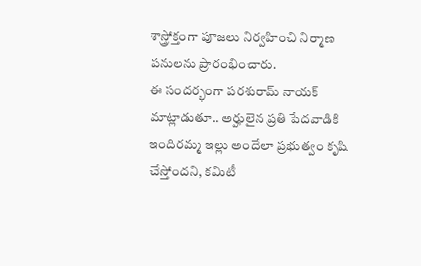శాస్త్రోక్తంగా పూజలు నిర్వహించి నిర్మాణ పనులను ప్రారంభించారు.
ఈ సందర్భంగా పరశురామ్ నాయక్ మాట్లాడుతూ.. అర్హులైన ప్రతి పేదవాడికి ఇందిరమ్మ ఇల్లు అందేలా ప్రభుత్వం కృషి చేస్తోందని, కమిటీ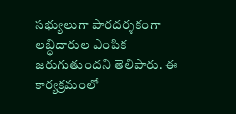సభ్యులుగా పారదర్శకంగా లబ్ధిదారుల ఎంపిక జరుగుతుందని తెలిపారు. ఈ కార్యక్రమంలో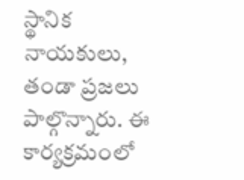స్థానిక నాయకులు, తండా ప్రజలు పాల్గొన్నారు. ఈ కార్యక్రమంలో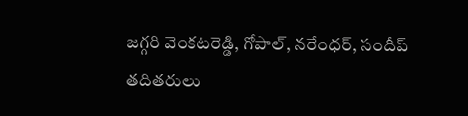జగ్గరి వెంకటరెడ్డి, గోపాల్, నరేంధర్, సందీప్ తదితరులు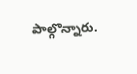పాల్గొన్నారు.